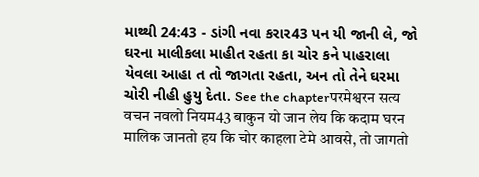માથ્થી 24:43 - ડાંગી નવા કરાર43 પન યી જાની લે, જો ઘરના માલીકલા માહીત રહતા કા ચોર કને પાહરાલા યેવલા આહા ત તો જાગતા રહતા, અન તો તેને ઘરમા ચોરી નીહી હુયુ દેતા. See the chapterपरमेश्वरन सत्य वचन नवलो नियम43 बाकुन यो जान लेय कि कदाम घरन मालिक जानतो हय कि चोर काहला टेमे आवसे, तो जागतो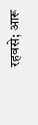रहवसे; आरू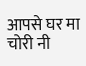आपसे घर मा चोरी नी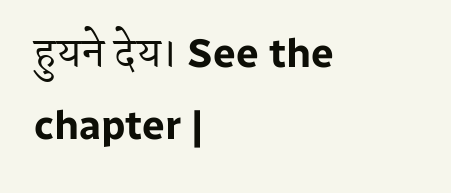हुयने देय। See the chapter |